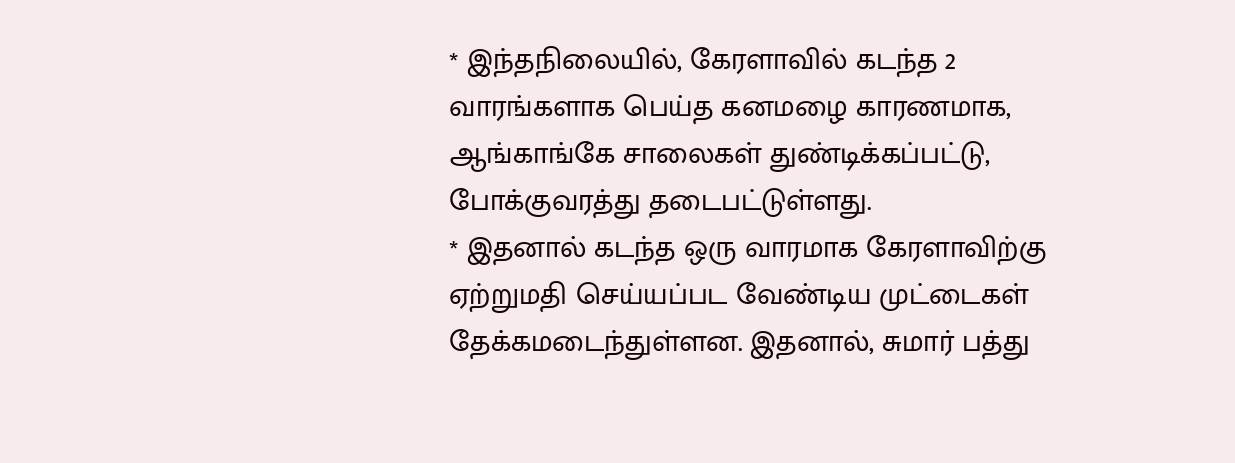* இந்தநிலையில், கேரளாவில் கடந்த 2 வாரங்களாக பெய்த கனமழை காரணமாக, ஆங்காங்கே சாலைகள் துண்டிக்கப்பட்டு, போக்குவரத்து தடைபட்டுள்ளது.
* இதனால் கடந்த ஒரு வாரமாக கேரளாவிற்கு ஏற்றுமதி செய்யப்பட வேண்டிய முட்டைகள் தேக்கமடைந்துள்ளன. இதனால், சுமார் பத்து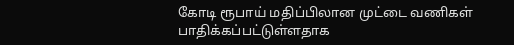கோடி ரூபாய் மதிப்பிலான முட்டை வணிகள் பாதிக்கப்பட்டுள்ளதாக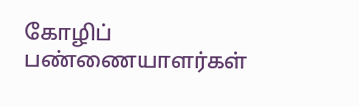கோழிப் பண்ணையாளர்கள்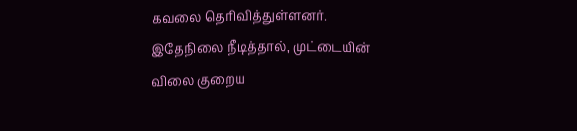கவலை தெரிவித்துள்ளனர். இதேநிலை நீடித்தால், முட்டையின் விலை குறைய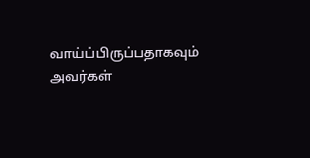வாய்ப்பிருப்பதாகவும் அவர்கள்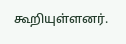கூறியுள்ளனர்.